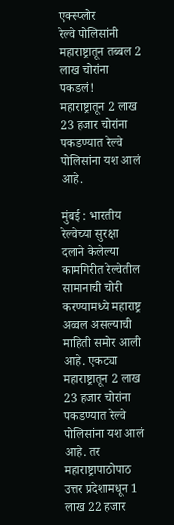एक्स्प्लोर
रेल्वे पोलिसांनी महाराष्ट्रातून तब्बल 2 लाख चोरांना पकडलं!
महाराष्ट्रातून 2 लाख 23 हजार चोरांना पकडण्यात रेल्वे पोलिसांना यश आलं आहे.

मुंबई : भारतीय रेल्वेच्या सुरक्षा दलाने केलेल्या कामगिरीत रेल्वेतील सामानाची चोरी करण्यामध्ये महाराष्ट्र अव्वल असल्याची माहिती समोर आली आहे. एकट्या महाराष्ट्रातून 2 लाख 23 हजार चोरांना पकडण्यात रेल्वे पोलिसांना यश आलं आहे. तर महाराष्ट्रापाठोपाठ उत्तर प्रदेशामधून 1 लाख 22 हजार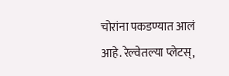चोरांना पकडण्यात आलं आहे. रेल्वेतल्या प्लेटस्,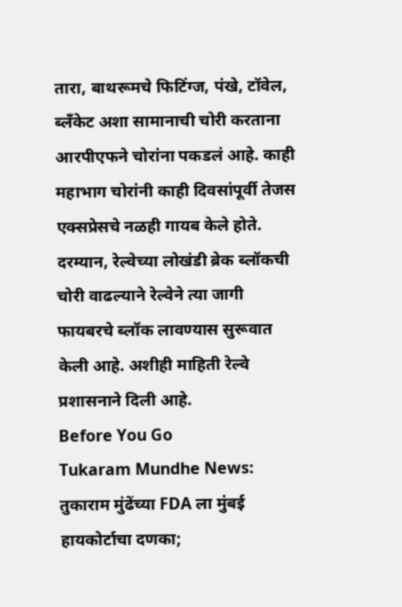तारा, बाथरूमचे फिटिंग्ज, पंखे, टॉवेल, ब्लँकेट अशा सामानाची चोरी करताना आरपीएफने चोरांना पकडलं आहे. काही महाभाग चोरांनी काही दिवसांपूर्वी तेजस एक्सप्रेसचे नळही गायब केले होते. दरम्यान, रेल्वेच्या लोखंडी ब्रेक ब्लॉकची चोरी वाढल्याने रेल्वेने त्या जागी फायबरचे ब्लॉक लावण्यास सुरूवात केली आहे. अशीही माहिती रेल्वे प्रशासनाने दिली आहे.
Before You Go
Tukaram Mundhe News: तुकाराम मुंढेंच्या FDA ला मुंबई हायकोर्टाचा दणका;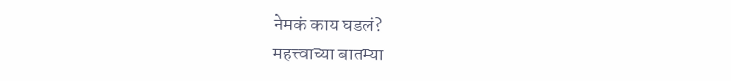नेमकं काय घडलं?
महत्त्वाच्या बातम्या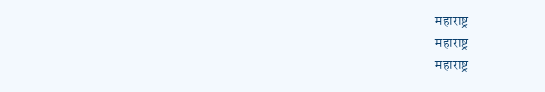महाराष्ट्र
महाराष्ट्र
महाराष्ट्र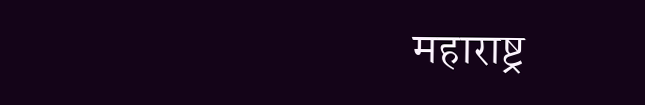महाराष्ट्र